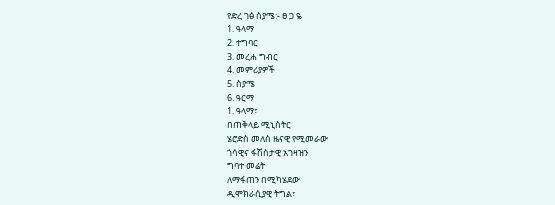የድረ ገፅ ስያሜ:- ፀ ጋ ዬ
1. ዓላማ
2. ተግባር
3. መረሐ ግብር
4. መምሪያዎች
5. ስያሜ
6. ዓርማ
1. ዓላማ፣
በጠቅላይ ሚኒስትር
ሄሮድስ መለስ ዜናዊ የሚመራው
ጎሳዊና ፋሽስታዊ አገዛዝን
ግባተ መሬት
ለማፋጠን በሚካሄደው
ዲሞክራሲያዊ ትግል፣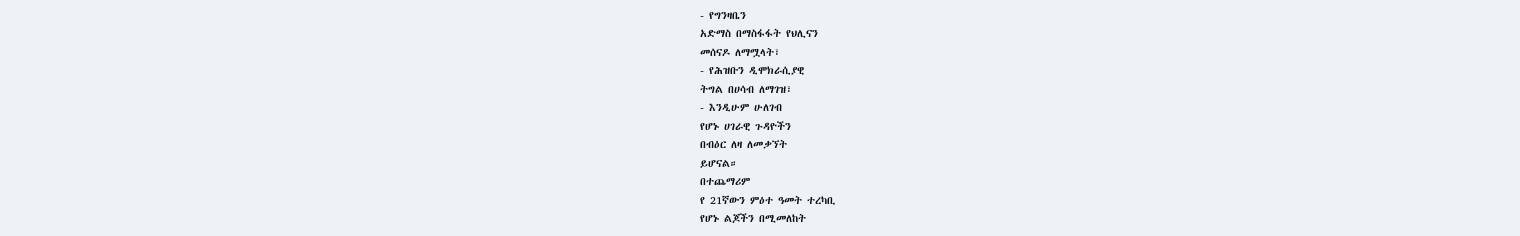- የግንዛቤን
አድማስ በማስፋፋት የህሊናን
መሰናዶ ለማሟላት፣
- የሕዝቡን ዲሞክራሲያዊ
ትግል በሀሳብ ለማገዝ፣
- እንዲሁም ሁለገብ
የሆኑ ሀገራዊ ጉዳዮችን
በብዕር ለዛ ለመቃኘት
ይሆናል።
በተጨማሪም
የ 21ኛውን ምዕተ ዓመት ተረካቢ
የሆኑ ልጆችን በሚመለከት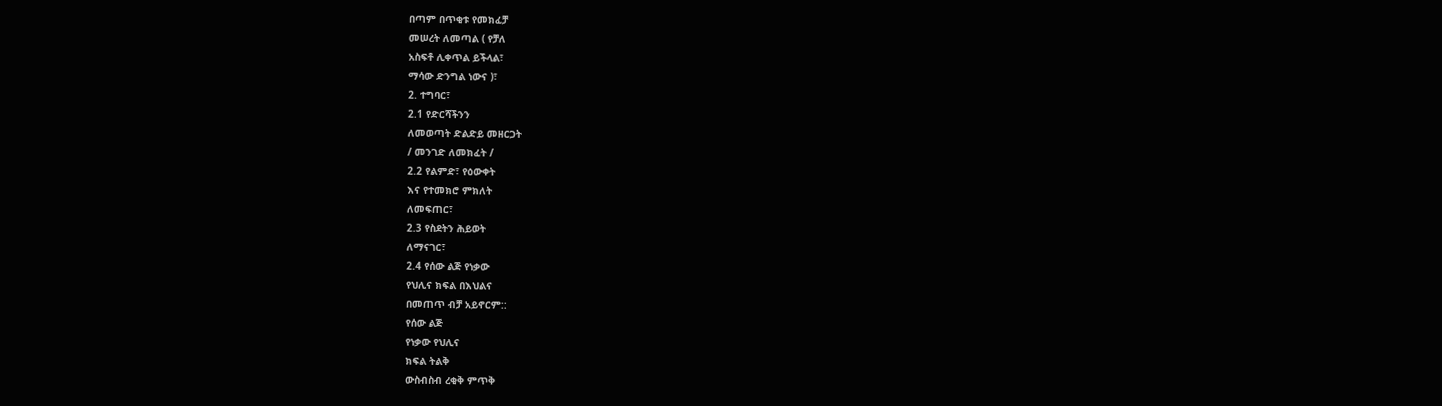በጣም በጥቂቱ የመክፈቻ
መሠረት ለመጣል ( የቻለ
አስፍቶ ሊቀጥል ይችላል፣
ማሳው ድንግል ነውና )፣
2. ተግባር፣
2.1 የድርሻችንን
ለመወጣት ድልድይ መዘርጋት
/ መንገድ ለመክፈት /
2.2 የልምድ፣ የዕውቀት
እና የተመክሮ ምክለት
ለመፍጠር፣
2.3 የስደትን ሕይወት
ለማናገር፣
2.4 የሰው ልጅ የነቃው
የህሊና ክፍል በእህልና
በመጠጥ ብቻ አይኖርም::
የሰው ልጅ
የነቃው የህሊና
ክፍል ትልቅ
ውስብስብ ረቂቅ ምጥቅ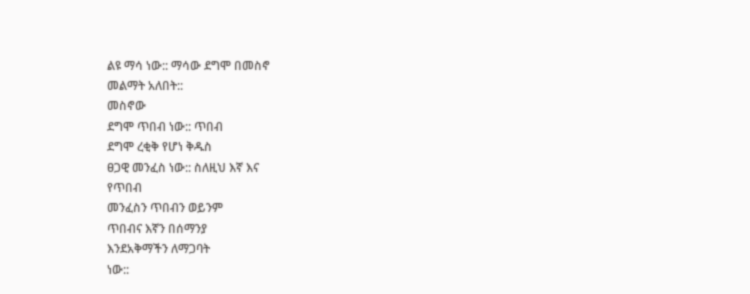ልዩ ማሳ ነው:: ማሳው ደግሞ በመስኖ
መልማት አለበት::
መስኖው
ደግሞ ጥበብ ነው:: ጥበብ
ደግሞ ረቂቅ የሆነ ቅዱስ
ፀጋዊ መንፈስ ነው:: ስለዚህ እኛ እና
የጥበብ
መንፈስን ጥበብን ወይንም
ጥበብና እኛን በሰማንያ
እንደአቅማችን ለማጋባት
ነው::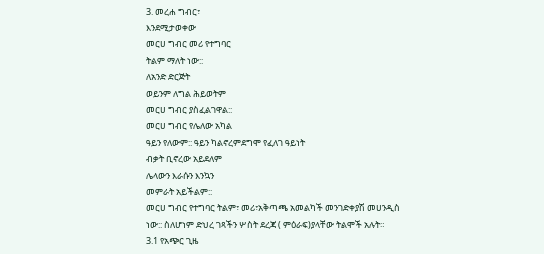3. መረሐ ግብር፣
እንደሚታወቀው
መርሀ ግብር መሪ የተግባር
ትልም ማለት ነው::
ለአንድ ድርጅት
ወይንም ለግል ሕይወትም
መርሀ ግብር ያስፈልገዋል::
መርሀ ግብር የሌለው አካል
ዓይን የለውም:: ዓይን ካልኖረምደግሞ የፈለገ ዓይነት
ብቃት ቢኖረው አይደለም
ሌላውን እራሱን እንኳን
መምራት አይችልም::
መርሀ ግብር የተግባር ትልም፣ መሪ፣አቅጣጫ አመልካች መንገድቀያሽ መሀንዲስ ነው:: ስለሆነም ድህረ ገጻችን ሦስት ደረጃ ( ምዕራፍ)ያላቸው ትልሞች አሉት።
3.1 የአጭር ጊዜ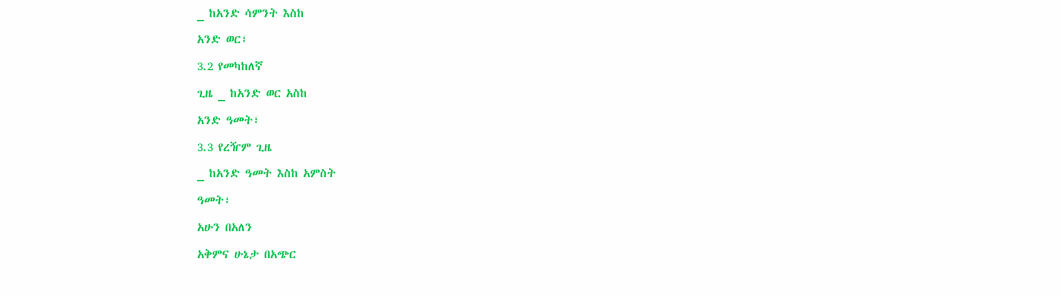_ ከአንድ ሳምንት እስከ
አንድ ወር፣
3.2 የመካከለኛ
ጊዜ _ ከአንድ ወር አስከ
አንድ ዓመት፣
3.3 የረዥም ጊዜ
_ ከአንድ ዓመት እስከ አምስት
ዓመት፣
አሁን በአለን
አቅምና ሁኔታ በአጭር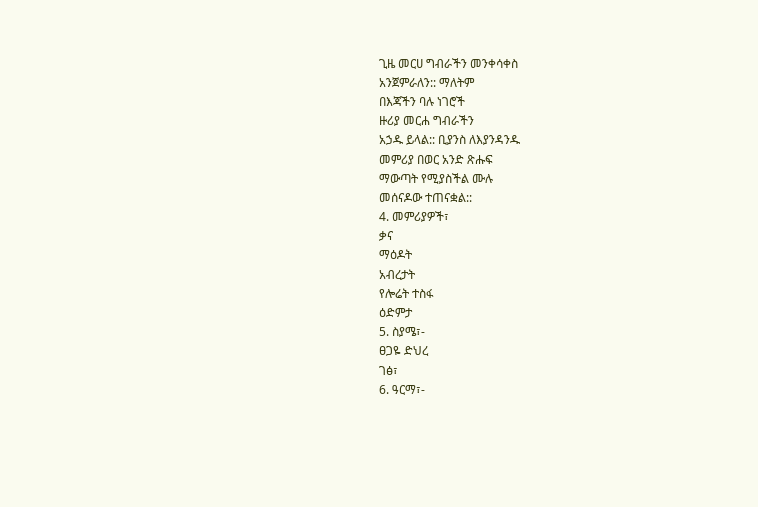ጊዜ መርሀ ግብራችን መንቀሳቀስ
አንጀምራለን:: ማለትም
በእጃችን ባሉ ነገሮች
ዙሪያ መርሐ ግብራችን
አኃዱ ይላል:: ቢያንስ ለእያንዳንዱ
መምሪያ በወር አንድ ጽሑፍ
ማውጣት የሚያስችል ሙሉ
መሰናዶው ተጠናቋል::
4. መምሪያዎች፣
ቃና
ማዕዶት
አብረታት
የሎሬት ተስፋ
ዕድምታ
5. ስያሜ፣-
ፀጋዬ ድህረ
ገፅ፣
6. ዓርማ፣-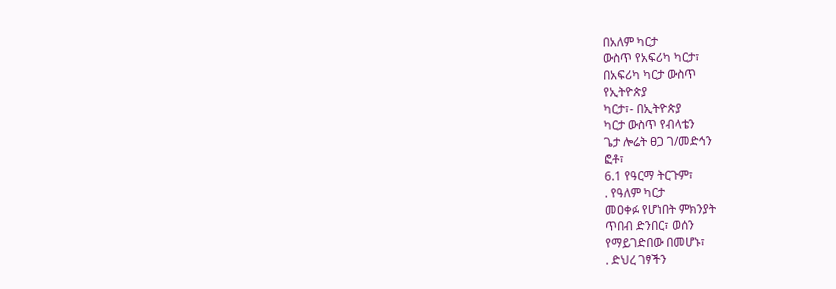በአለም ካርታ
ውስጥ የአፍሪካ ካርታ፣
በአፍሪካ ካርታ ውስጥ
የኢትዮጵያ
ካርታ፣- በኢትዮጵያ
ካርታ ውስጥ የብላቴን
ጌታ ሎሬት ፀጋ ገ/መድኅን
ፎቶ፣
6.1 የዓርማ ትርጉም፣
. የዓለም ካርታ
መዐቀፉ የሆነበት ምክንያት
ጥበብ ድንበር፣ ወሰን
የማይገድበው በመሆኑ፣
. ድህረ ገፃችን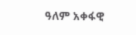ዓለም አቀፋዊ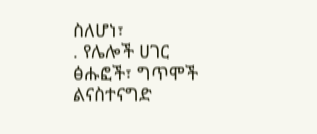ስለሆነ፣
. የሌሎች ሀገር ፅሑፎች፣ ግጥሞች ልናስተናግድ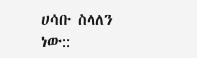ሀሳቡ ስላለን ነው::